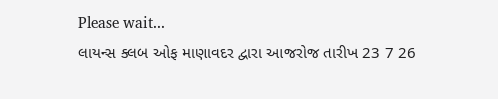Please wait...
લાયન્સ ક્લબ ઓફ માણાવદર દ્વારા આજરોજ તારીખ 23 7 26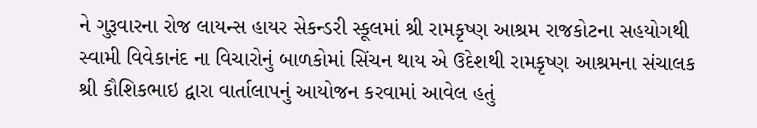ને ગુરૂવારના રોજ લાયન્સ હાયર સેકન્ડરી સ્કૂલમાં શ્રી રામકૃષ્ણ આશ્રમ રાજકોટના સહયોગથી સ્વામી વિવેકાનંદ ના વિચારોનું બાળકોમાં સિંચન થાય એ ઉદેશથી રામકૃષ્ણ આશ્રમના સંચાલક શ્રી કૌશિકભાઇ દ્વારા વાર્તાલાપનું આયોજન કરવામાં આવેલ હતું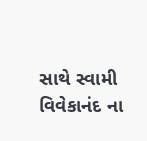સાથે સ્વામી વિવેકાનંદ ના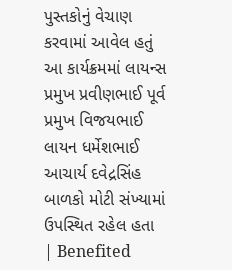પુસ્તકોનું વેચાણ કરવામાં આવેલ હતું આ કાર્યક્રમમાં લાયન્સ પ્રમુખ પ્રવીણભાઈ પૂર્વ પ્રમુખ વિજયભાઈ લાયન ધર્મેશભાઈ આચાર્ય દવેદ્રસિંહ બાળકો મોટી સંખ્યામાં ઉપસ્થિત રહેલ હતા
| Benefited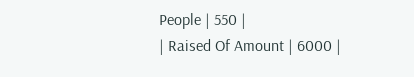People | 550 |
| Raised Of Amount | 6000 |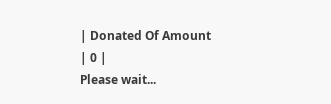| Donated Of Amount | 0 |
Please wait...